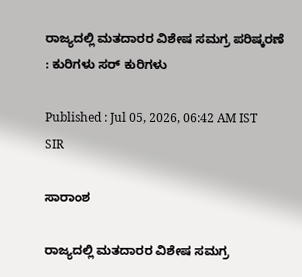ರಾಜ್ಯದಲ್ಲಿ ಮತದಾರರ ವಿಶೇಷ ಸಮಗ್ರ ಪರಿಷ್ಕರಣೆ : ಕುರಿಗಳು ಸರ್‌ ಕುರಿಗಳು

Published : Jul 05, 2026, 06:42 AM IST
SIR

ಸಾರಾಂಶ

ರಾಜ್ಯದಲ್ಲಿ ಮತದಾರರ ವಿಶೇಷ ಸಮಗ್ರ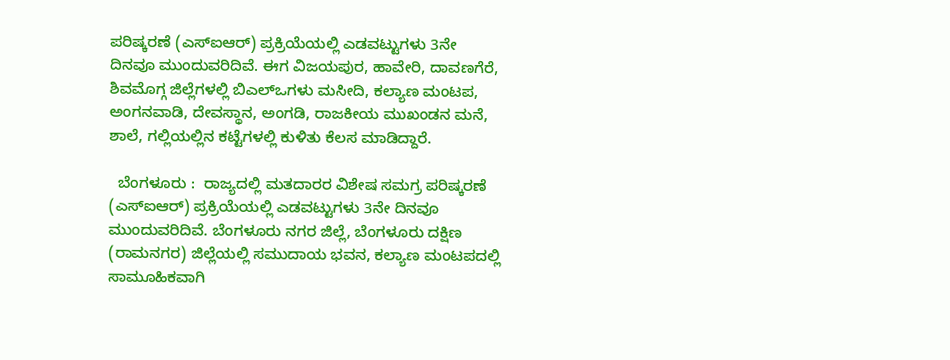ಪರಿಷ್ಕರಣೆ (ಎಸ್‌ಐಆರ್‌) ಪ್ರಕ್ರಿಯೆಯಲ್ಲಿ ಎಡವಟ್ಟುಗಳು 3ನೇ ದಿನವೂ ಮುಂದುವರಿದಿವೆ. ಈಗ ವಿಜಯಪುರ, ಹಾವೇರಿ, ದಾವಣಗೆರೆ, ಶಿವಮೊಗ್ಗ ಜಿಲ್ಲೆಗಳಲ್ಲಿ ಬಿಎಲ್‌ಒಗಳು ಮಸೀದಿ, ಕಲ್ಯಾಣ ಮಂಟಪ, ಅಂಗನವಾಡಿ, ದೇವಸ್ಥಾನ, ಅಂಗಡಿ, ರಾಜಕೀಯ ಮುಖಂಡನ ಮನೆ, ಶಾಲೆ, ಗಲ್ಲಿಯಲ್ಲಿನ ಕಟ್ಟೆಗಳಲ್ಲಿ ಕುಳಿತು ಕೆಲಸ ಮಾಡಿದ್ದಾರೆ.

  ಬೆಂಗಳೂರು :  ರಾಜ್ಯದಲ್ಲಿ ಮತದಾರರ ವಿಶೇಷ ಸಮಗ್ರ ಪರಿಷ್ಕರಣೆ (ಎಸ್‌ಐಆರ್‌) ಪ್ರಕ್ರಿಯೆಯಲ್ಲಿ ಎಡವಟ್ಟುಗಳು 3ನೇ ದಿನವೂ ಮುಂದುವರಿದಿವೆ. ಬೆಂಗಳೂರು ನಗರ ಜಿಲ್ಲೆ, ಬೆಂಗಳೂರು ದಕ್ಷಿಣ (ರಾಮನಗರ) ಜಿಲ್ಲೆಯಲ್ಲಿ ಸಮುದಾಯ ಭವನ, ಕಲ್ಯಾಣ ಮಂಟಪದಲ್ಲಿ ಸಾಮೂಹಿಕವಾಗಿ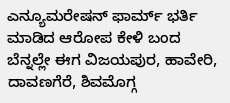ಎನ್ಯೂಮರೇಷನ್ ಫಾರ್ಮ್‌ ಭರ್ತಿ ಮಾಡಿದ ಆರೋಪ ಕೇಳಿ ಬಂದ ಬೆನ್ನಲ್ಲೇ ಈಗ ವಿಜಯಪುರ, ಹಾವೇರಿ, ದಾವಣಗೆರೆ, ಶಿವಮೊಗ್ಗ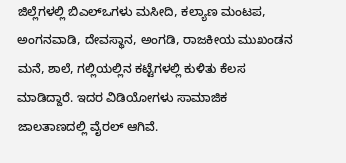ಜಿಲ್ಲೆಗಳಲ್ಲಿ ಬಿಎಲ್‌ಒಗಳು ಮಸೀದಿ, ಕಲ್ಯಾಣ ಮಂಟಪ, ಅಂಗನವಾಡಿ, ದೇವಸ್ಥಾನ, ಅಂಗಡಿ, ರಾಜಕೀಯ ಮುಖಂಡನ ಮನೆ, ಶಾಲೆ, ಗಲ್ಲಿಯಲ್ಲಿನ ಕಟ್ಟೆಗಳಲ್ಲಿ ಕುಳಿತು ಕೆಲಸ ಮಾಡಿದ್ದಾರೆ. ಇದರ ವಿಡಿಯೋಗಳು ಸಾಮಾಜಿಕ ಜಾಲತಾಣದಲ್ಲಿ ವೈರಲ್‌ ಆಗಿವೆ.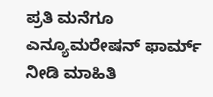ಪ್ರತಿ ಮನೆಗೂ ಎನ್ಯೂಮರೇಷನ್‌ ಫಾರ್ಮ್‌ ನೀಡಿ ಮಾಹಿತಿ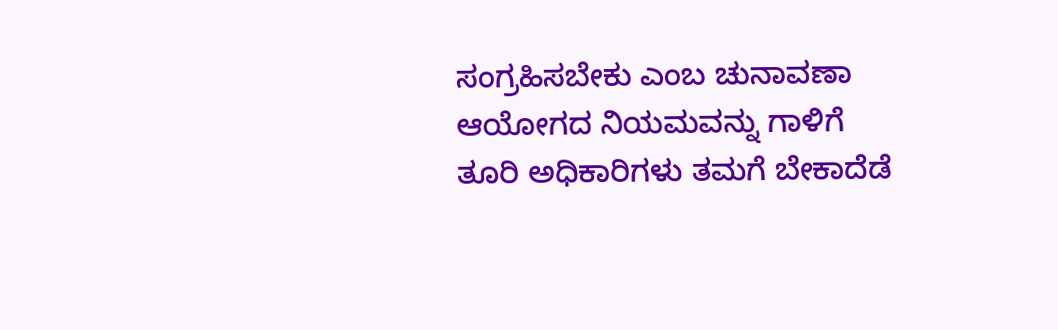ಸಂಗ್ರಹಿಸಬೇಕು ಎಂಬ ಚುನಾವಣಾ ಆಯೋಗದ ನಿಯಮವನ್ನು ಗಾಳಿಗೆ ತೂರಿ ಅಧಿಕಾರಿಗಳು ತಮಗೆ ಬೇಕಾದೆಡೆ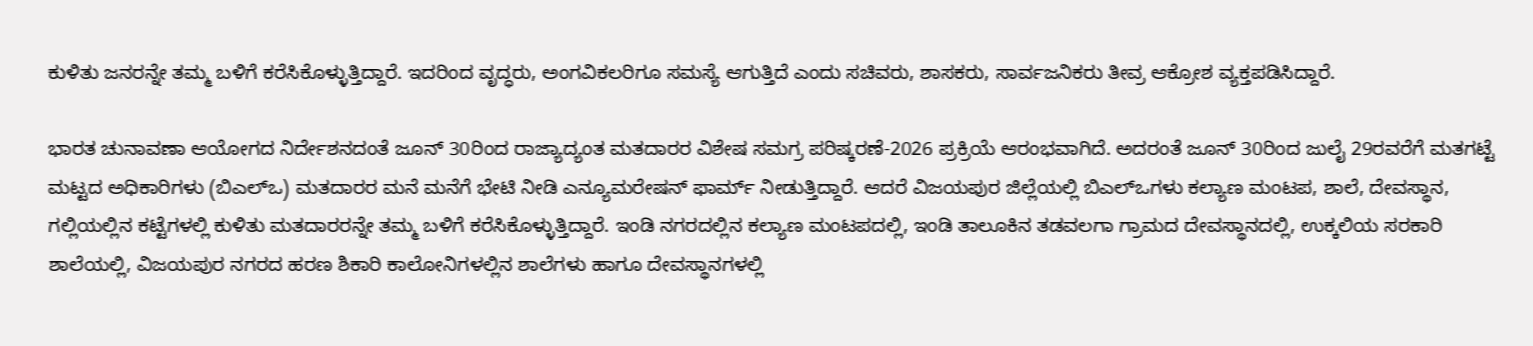ಕುಳಿತು ಜನರನ್ನೇ ತಮ್ಮ ಬಳಿಗೆ ಕರೆಸಿಕೊಳ್ಳುತ್ತಿದ್ದಾರೆ. ಇದರಿಂದ ವೃದ್ಧರು, ಅಂಗವಿಕಲರಿಗೂ ಸಮಸ್ಯೆ ಆಗುತ್ತಿದೆ ಎಂದು ಸಚಿವರು, ಶಾಸಕರು, ಸಾರ್ವಜನಿಕರು ತೀವ್ರ ಆಕ್ರೋಶ ವ್ಯಕ್ತಪಡಿಸಿದ್ದಾರೆ.

ಭಾರತ ಚುನಾವಣಾ ಆಯೋಗದ ನಿರ್ದೇಶನದಂತೆ ಜೂನ್ 30ರಿಂದ ರಾಜ್ಯಾದ್ಯಂತ ಮತದಾರರ ವಿಶೇಷ ಸಮಗ್ರ ಪರಿಷ್ಕರಣೆ-2026 ಪ್ರಕ್ರಿಯೆ ಆರಂಭವಾಗಿದೆ. ಅದರಂತೆ ಜೂನ್ 30ರಿಂದ ಜುಲೈ 29ರವರೆಗೆ ಮತಗಟ್ಟೆ ಮಟ್ಟದ ಅಧಿಕಾರಿಗಳು (ಬಿಎಲ್‌ಒ) ಮತದಾರರ ಮನೆ ಮನೆಗೆ ಭೇಟಿ ನೀಡಿ ಎನ್ಯೂಮರೇಷನ್ ಫಾರ್ಮ್‌ ನೀಡುತ್ತಿದ್ದಾರೆ. ಆದರೆ ವಿಜಯಪುರ ಜಿಲ್ಲೆಯಲ್ಲಿ ಬಿಎಲ್‌ಒಗಳು ಕಲ್ಯಾಣ ಮಂಟಪ, ಶಾಲೆ, ದೇವಸ್ಥಾನ, ಗಲ್ಲಿಯಲ್ಲಿನ ಕಟ್ಟೆಗಳಲ್ಲಿ ಕುಳಿತು ಮತದಾರರನ್ನೇ ತಮ್ಮ ಬಳಿಗೆ ಕರೆಸಿಕೊಳ್ಳುತ್ತಿದ್ದಾರೆ. ಇಂಡಿ ನಗರದಲ್ಲಿನ ಕಲ್ಯಾಣ ಮಂಟಪದಲ್ಲಿ, ಇಂಡಿ ತಾಲೂಕಿನ ತಡವಲಗಾ ಗ್ರಾಮದ ದೇವಸ್ಥಾನದಲ್ಲಿ, ಉಕ್ಕಲಿಯ ಸರಕಾರಿ ಶಾಲೆಯಲ್ಲಿ, ವಿಜಯಪುರ ನಗರದ ಹರಣ ಶಿಕಾರಿ ಕಾಲೋನಿಗಳಲ್ಲಿನ ಶಾಲೆಗಳು ಹಾಗೂ ದೇವಸ್ಥಾನಗಳಲ್ಲಿ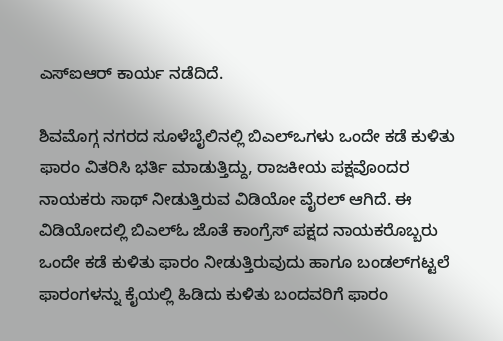ಎಸ್‌ಐಆರ್‌ ಕಾರ್ಯ ನಡೆದಿದೆ.

ಶಿವಮೊಗ್ಗ ನಗರದ ಸೂಳೆಬೈಲಿನಲ್ಲಿ ಬಿಎಲ್ಒಗಳು ಒಂದೇ ಕಡೆ ಕುಳಿತು ಫಾರಂ ವಿತರಿಸಿ ಭರ್ತಿ ಮಾಡುತ್ತಿದ್ದು, ರಾಜಕೀಯ ಪಕ್ಷವೊಂದರ ನಾಯಕರು ಸಾಥ್‌ ನೀಡುತ್ತಿರುವ ವಿಡಿಯೋ ವೈರಲ್ ಆಗಿದೆ. ಈ ವಿಡಿಯೋದಲ್ಲಿ ಬಿಎಲ್ಓ ಜೊತೆ ಕಾಂಗ್ರೆಸ್ ಪಕ್ಷದ ನಾಯಕರೊಬ್ಬರು ಒಂದೇ ಕಡೆ ಕುಳಿತು ಫಾರಂ ನೀಡುತ್ತಿರುವುದು ಹಾಗೂ ಬಂಡಲ್‌ಗಟ್ಟಲೆ ಫಾರಂಗಳನ್ನು ಕೈಯಲ್ಲಿ ಹಿಡಿದು ಕುಳಿತು ಬಂದವರಿಗೆ ಫಾರಂ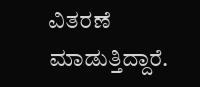ವಿತರಣೆ ಮಾಡುತ್ತಿದ್ದಾರೆ.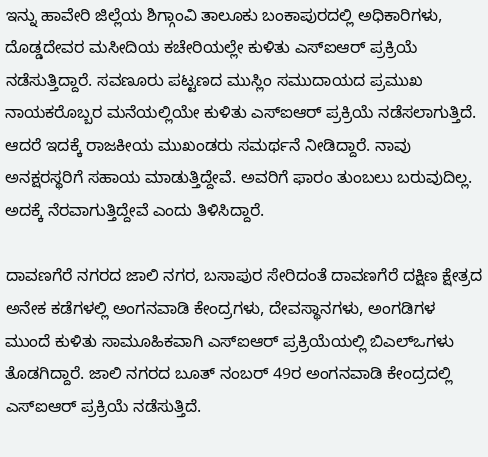ಇನ್ನು ಹಾವೇರಿ ಜಿಲ್ಲೆಯ ಶಿಗ್ಗಾಂವಿ ತಾಲೂಕು ಬಂಕಾಪುರದಲ್ಲಿ ಅಧಿಕಾರಿಗಳು, ದೊಡ್ಡದೇವರ ಮಸೀದಿಯ ಕಚೇರಿಯಲ್ಲೇ ಕುಳಿತು ಎಸ್‌ಐಆರ್ ಪ್ರಕ್ರಿಯೆ ನಡೆಸುತ್ತಿದ್ದಾರೆ. ಸವಣೂರು ಪಟ್ಟಣದ ಮುಸ್ಲಿಂ ಸಮುದಾಯದ ಪ್ರಮುಖ ನಾಯಕರೊಬ್ಬರ ಮನೆಯಲ್ಲಿಯೇ ಕುಳಿತು ಎಸ್‌ಐಆರ್ ಪ್ರಕ್ರಿಯೆ ನಡೆಸಲಾಗುತ್ತಿದೆ. ಆದರೆ ಇದಕ್ಕೆ ರಾಜಕೀಯ ಮುಖಂಡರು ಸಮರ್ಥನೆ ನೀಡಿದ್ದಾರೆ. ನಾವು ಅನಕ್ಷರಸ್ಥರಿಗೆ ಸಹಾಯ ಮಾಡುತ್ತಿದ್ದೇವೆ. ಅವರಿಗೆ ಫಾರಂ ತುಂಬಲು ಬರುವುದಿಲ್ಲ. ಅದಕ್ಕೆ ನೆರವಾಗುತ್ತಿದ್ದೇವೆ ಎಂದು ತಿಳಿಸಿದ್ದಾರೆ.

ದಾವಣಗೆರೆ ನಗರದ ಜಾಲಿ ನಗರ, ಬಸಾಪುರ ಸೇರಿದಂತೆ ದಾವಣಗೆರೆ ದಕ್ಷಿಣ ಕ್ಷೇತ್ರದ ಅನೇಕ ಕಡೆಗಳಲ್ಲಿ ಅಂಗನವಾಡಿ ಕೇಂದ್ರಗಳು, ದೇವಸ್ಥಾನಗಳು, ಅಂಗಡಿಗಳ ಮುಂದೆ ಕುಳಿತು ಸಾಮೂಹಿಕವಾಗಿ ಎಸ್ಐಆರ್‌ ಪ್ರಕ್ರಿಯೆಯಲ್ಲಿ ಬಿಎಲ್‌ಒಗಳು ತೊಡಗಿದ್ದಾರೆ. ಜಾಲಿ ನಗರದ ಬೂತ್ ನಂಬರ್ 49ರ ಅಂಗನವಾಡಿ ಕೇಂದ್ರದಲ್ಲಿ ಎಸ್ಐಆರ್‌ ಪ್ರಕ್ರಿಯೆ ನಡೆಸುತ್ತಿದೆ.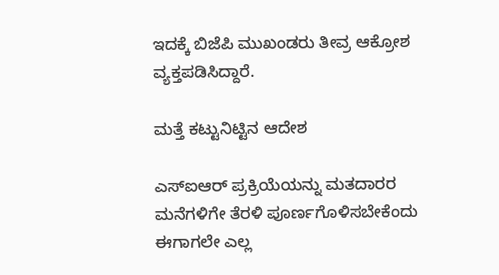ಇದಕ್ಕೆ ಬಿಜೆಪಿ ಮುಖಂಡರು ತೀವ್ರ ಆಕ್ರೋಶ ವ್ಯಕ್ತಪಡಿಸಿದ್ದಾರೆ.

ಮತ್ತೆ ಕಟ್ಟುನಿಟ್ಟಿನ ಆದೇಶ

ಎಸ್‌ಐಆರ್‌ ಪ್ರಕ್ರಿಯೆಯನ್ನು ಮತದಾರರ ಮನೆಗಳಿಗೇ ತೆರಳಿ ಪೂರ್ಣಗೊಳಿಸಬೇಕೆಂದು ಈಗಾಗಲೇ ಎಲ್ಲ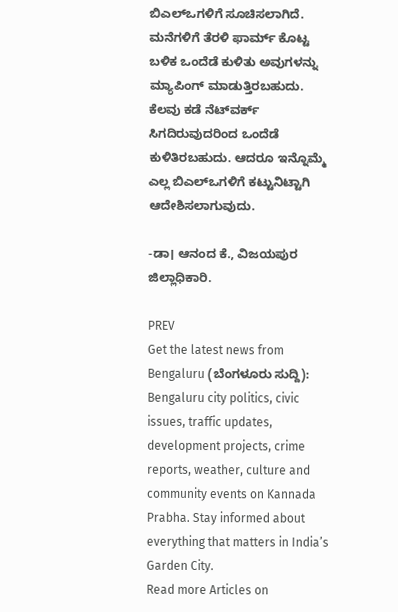ಬಿಎಲ್‌ಒಗಳಿಗೆ ಸೂಚಿಸಲಾಗಿದೆ. ಮನೆಗಳಿಗೆ ತೆರಳಿ ಫಾರ್ಮ್‌ ಕೊಟ್ಟ ಬಳಿಕ ಒಂದೆಡೆ ಕುಳಿತು ಅವುಗಳನ್ನು ಮ್ಯಾಪಿಂಗ್ ಮಾಡುತ್ತಿರಬಹುದು. ಕೆಲವು ಕಡೆ ನೆಟ್‌ವರ್ಕ್‌ ಸಿಗದಿರುವುದರಿಂದ ಒಂದೆಡೆ ಕುಳಿತಿರಬಹುದು. ಆದರೂ ಇನ್ನೊಮ್ಮೆ ಎಲ್ಲ ಬಿಎಲ್‌ಒಗಳಿಗೆ ಕಟ್ಟುನಿಟ್ಟಾಗಿ ಆದೇಶಿಸಲಾಗುವುದು.

-ಡಾ। ಆನಂದ ಕೆ., ವಿಜಯಪುರ ಜಿಲ್ಲಾಧಿಕಾರಿ.

PREV
Get the latest news from Bengaluru (ಬೆಂಗಳೂರು ಸುದ್ದಿ): Bengaluru city politics, civic issues, traffic updates, development projects, crime reports, weather, culture and community events on Kannada Prabha. Stay informed about everything that matters in India’s Garden City.
Read more Articles on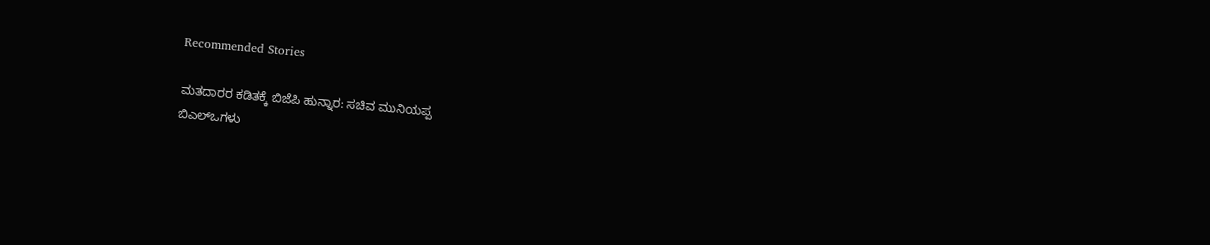Recommended Stories

ಮತದಾರರ ಕಡಿತಕ್ಕೆ ಬಿಜೆಪಿ ಹುನ್ನಾರ: ಸಚಿವ ಮುನಿಯಪ್ಪ
ಬಿಎಲ್ಒಗಳು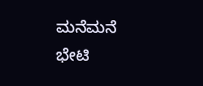ಮನೆಮನೆ ಭೇಟಿ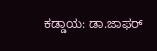ಕಡ್ಡಾಯ: ಡಾ.ಜಾಫರ್